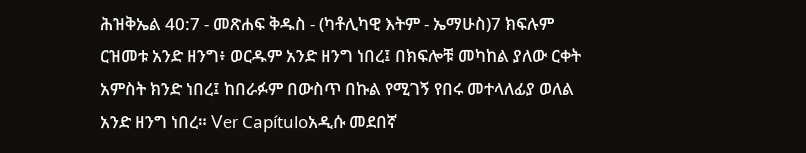ሕዝቅኤል 40:7 - መጽሐፍ ቅዱስ - (ካቶሊካዊ እትም - ኤማሁስ)7 ክፍሉም ርዝመቱ አንድ ዘንግ፥ ወርዱም አንድ ዘንግ ነበረ፤ በክፍሎቹ መካከል ያለው ርቀት አምስት ክንድ ነበረ፤ ከበራፉም በውስጥ በኩል የሚገኝ የበሩ መተላለፊያ ወለል አንድ ዘንግ ነበረ። Ver Capítuloአዲሱ መደበኛ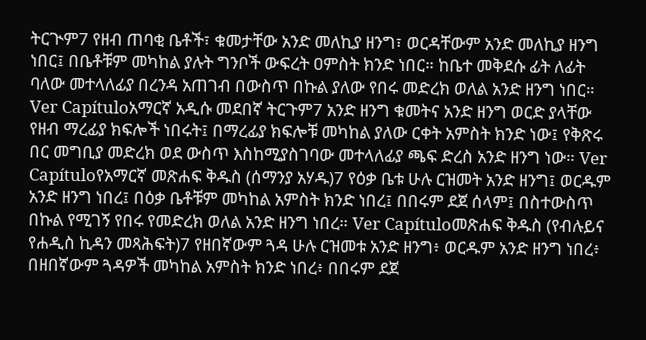ትርጒም7 የዘብ ጠባቂ ቤቶች፣ ቁመታቸው አንድ መለኪያ ዘንግ፣ ወርዳቸውም አንድ መለኪያ ዘንግ ነበር፤ በቤቶቹም መካከል ያሉት ግንቦች ውፍረት ዐምስት ክንድ ነበር። ከቤተ መቅደሱ ፊት ለፊት ባለው መተላለፊያ በረንዳ አጠገብ በውስጥ በኩል ያለው የበሩ መድረክ ወለል አንድ ዘንግ ነበር። Ver Capítuloአማርኛ አዲሱ መደበኛ ትርጉም7 አንድ ዘንግ ቁመትና አንድ ዘንግ ወርድ ያላቸው የዘብ ማረፊያ ክፍሎች ነበሩት፤ በማረፊያ ክፍሎቹ መካከል ያለው ርቀት አምስት ክንድ ነው፤ የቅጽሩ በር መግቢያ መድረክ ወደ ውስጥ እስከሚያስገባው መተላለፊያ ጫፍ ድረስ አንድ ዘንግ ነው። Ver Capítuloየአማርኛ መጽሐፍ ቅዱስ (ሰማንያ አሃዱ)7 የዕቃ ቤቱ ሁሉ ርዝመት አንድ ዘንግ፤ ወርዱም አንድ ዘንግ ነበረ፤ በዕቃ ቤቶቹም መካከል አምስት ክንድ ነበረ፤ በበሩም ደጀ ሰላም፤ በስተውስጥ በኩል የሚገኝ የበሩ የመድረክ ወለል አንድ ዘንግ ነበረ። Ver Capítuloመጽሐፍ ቅዱስ (የብሉይና የሐዲስ ኪዳን መጻሕፍት)7 የዘበኛውም ጓዳ ሁሉ ርዝመቱ አንድ ዘንግ፥ ወርዱም አንድ ዘንግ ነበረ፥ በዘበኛውም ጓዳዎች መካከል አምስት ክንድ ነበረ፥ በበሩም ደጀ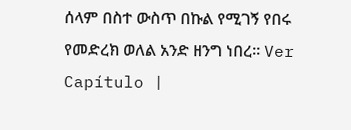ሰላም በስተ ውስጥ በኩል የሚገኝ የበሩ የመድረክ ወለል አንድ ዘንግ ነበረ። Ver Capítulo |